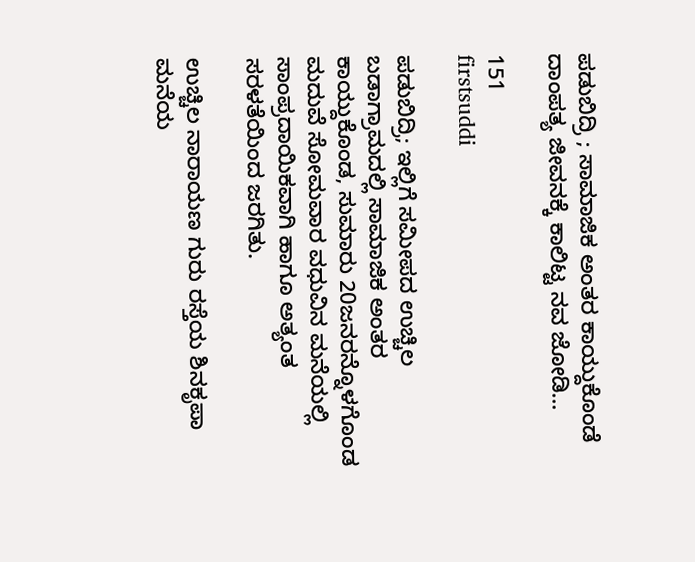ಪಡುಬಿದ್ರಿ ; ಸಾಮಾಜಿಕ ಅಂತರ ಕಾಯ್ದುಕೊಂಡೆ ದಾಂಪತ್ಯ ಜೀವನಕ್ಕೆ ಕಾಲಿಟ್ಟ ನವ ಜೋಡಿ…

151
firstsuddi

ಪಡುಬಿದ್ರಿ; ಇಲ್ಲಿಗೆ ಸಮೀಪದ ಉಚ್ಚಿಲ ಬಡಾಗ್ರಾಮದಲ್ಲಿ ಸಾಮಾಜಿಕ ಅಂತರ ಕಾಯ್ದುಕೊಂಡ, ಸುಮಾರು 20ಜನರನ್ನೊಳಗೊಂಡ ಮದುವೆ ಸೋಮವಾರ ವಧುವಿನ ಮನೆಯಲ್ಲಿ ಸಾಂಪ್ರದಾಯಿಕವಾಗಿ ಹಾಗೂ ಅತ್ಯಂತ ಸರಳತೆಯಿಂದ ಜರಗಿತು.

ಉಚ್ಚಿಲ ನಾರಾಯಣ ಗುರು ರಸ್ತೆಯ ಶಿನಕೃಪಾ ಮನೆಯ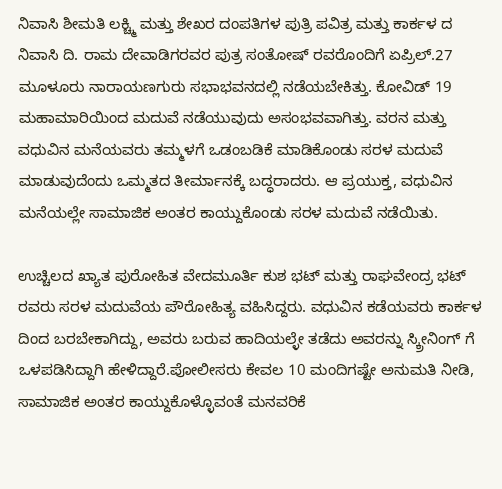ನಿವಾಸಿ ಶೀಮತಿ ಲಕ್ಚ್ಮಿ ಮತ್ತು ಶೇಖರ ದಂಪತಿಗಳ ಪುತ್ರಿ ಪವಿತ್ರ ಮತ್ತು ಕಾರ್ಕಳ ದ ನಿವಾಸಿ ದಿ. ರಾಮ ದೇವಾಡಿಗರವರ ಪುತ್ರ ಸಂತೋಷ್ ರವರೊಂದಿಗೆ ಏಪ್ರಿಲ್.27 ಮೂಳೂರು ನಾರಾಯಣಗುರು ಸಭಾಭವನದಲ್ಲಿ ನಡೆಯಬೇಕಿತ್ತು. ಕೋವಿಡ್ 19 ಮಹಾಮಾರಿಯಿಂದ ಮದುವೆ ನಡೆಯುವುದು ಅಸಂಭವವಾಗಿತ್ತು. ವರನ ಮತ್ತು ವಧುವಿನ ಮನೆಯವರು ತಮ್ಮಳಗೆ ಒಡಂಬಡಿಕೆ ಮಾಡಿಕೊಂಡು ಸರಳ ಮದುವೆ ಮಾಡುವುದೆಂದು ಒಮ್ಮತದ ತೀರ್ಮಾನಕ್ಕೆ ಬದ್ಧರಾದರು. ಆ ಪ್ರಯುಕ್ತ, ವಧುವಿನ ಮನೆಯಲ್ಲೇ ಸಾಮಾಜಿಕ ಅಂತರ ಕಾಯ್ದುಕೊಂಡು ಸರಳ ಮದುವೆ ನಡೆಯಿತು.

ಉಚ್ಚಿಲದ ಖ್ಯಾತ ಪುರೋಹಿತ ವೇದಮೂರ್ತಿ ಕುಶ ಭಟ್ ಮತ್ತು ರಾಘವೇಂದ್ರ ಭಟ್ ರವರು ಸರಳ ಮದುವೆಯ ಪೌರೋಹಿತ್ಯ ವಹಿಸಿದ್ದರು. ವಧುವಿನ ಕಡೆಯವರು ಕಾರ್ಕಳ ದಿಂದ ಬರಬೇಕಾಗಿದ್ದು, ಅವರು ಬರುವ ಹಾದಿಯಲ್ಳೇ ತಡೆದು ಅವರನ್ನು ಸ್ಕ್ರೀನಿಂಗ್ ಗೆ ಒಳಪಡಿಸಿದ್ದಾಗಿ ಹೇಳಿದ್ದಾರೆ.ಪೋಲೀಸರು ಕೇವಲ 10 ಮಂದಿಗಷ್ಟೇ ಅನುಮತಿ ನೀಡಿ, ಸಾಮಾಜಿಕ ಅಂತರ ಕಾಯ್ದುಕೊಳ್ಳೊವಂತೆ ಮನವರಿಕೆ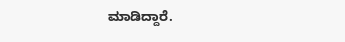ಮಾಡಿದ್ದಾರೆ.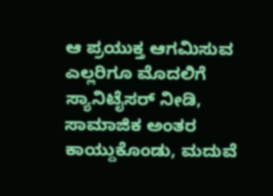ಆ ಪ್ರಯುಕ್ತ ಆಗಮಿಸುವ ಎಲ್ಲರಿಗೂ ಮೊದಲಿಗೆ ಸ್ಯಾನಿಟೈಸರ್ ನೀಡಿ, ಸಾಮಾಜಿಕ ಅಂತರ ಕಾಯ್ದುಕೊಂಡು, ಮದುವೆ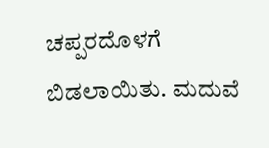ಚಪ್ಪರದೊಳಗೆ ಬಿಡಲಾಯಿತು. ಮದುವೆ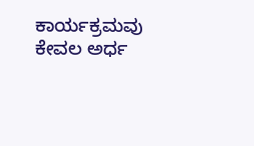ಕಾರ್ಯಕ್ರಮವು ಕೇವಲ ಅರ್ಧ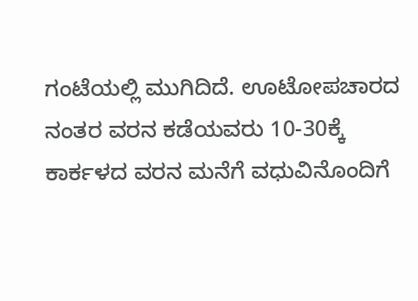ಗಂಟೆಯಲ್ಲಿ ಮುಗಿದಿದೆ. ಊಟೋಪಚಾರದ ನಂತರ ವರನ ಕಡೆಯವರು 10-30ಕ್ಕೆ ಕಾರ್ಕಳದ ವರನ ಮನೆಗೆ ವಧುವಿನೊಂದಿಗೆ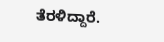ತೆರಳಿದ್ದಾರೆ.